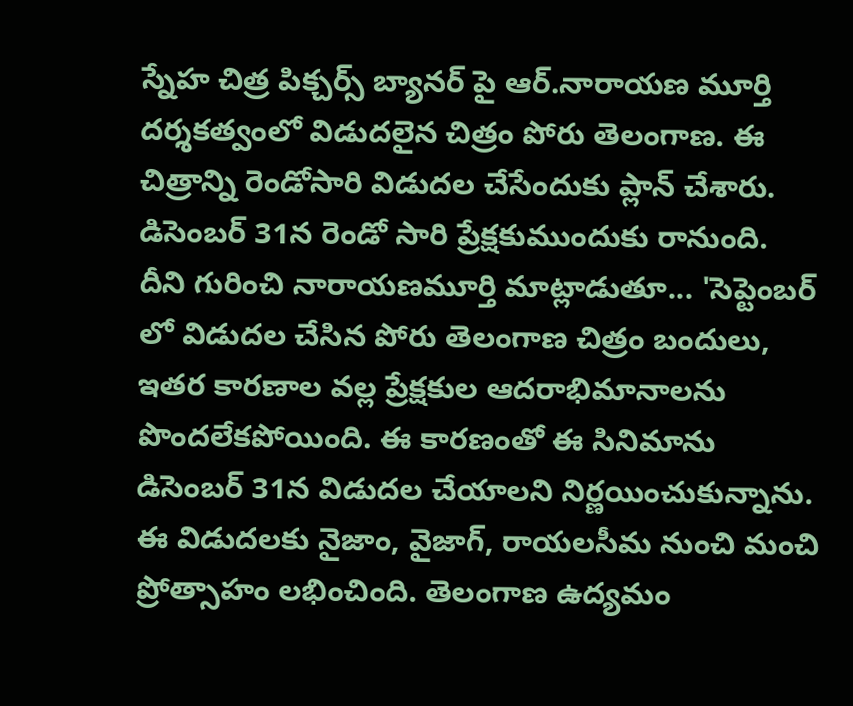స్నేహ చిత్ర పిక్చర్స్ బ్యానర్ పై ఆర్.నారాయణ మూర్తి దర్శకత్వంలో విడుదలైన చిత్రం పోరు తెలంగాణ. ఈ చిత్రాన్ని రెండోసారి విడుదల చేసేందుకు ప్లాన్ చేశారు. డిసెంబర్ 31న రెండో సారి ప్రేక్షకుముందుకు రానుంది.
దీని గురించి నారాయణమూర్తి మాట్లాడుతూ... 'సెప్టెంబర్ లో విడుదల చేసిన పోరు తెలంగాణ చిత్రం బందులు, ఇతర కారణాల వల్ల ప్రేక్షకుల ఆదరాభిమానాలను పొందలేకపోయింది. ఈ కారణంతో ఈ సినిమాను డిసెంబర్ 31న విడుదల చేయాలని నిర్ణయించుకున్నాను. ఈ విడుదలకు నైజాం, వైజాగ్, రాయలసీమ నుంచి మంచి ప్రోత్సాహం లభించింది. తెలంగాణ ఉద్యమం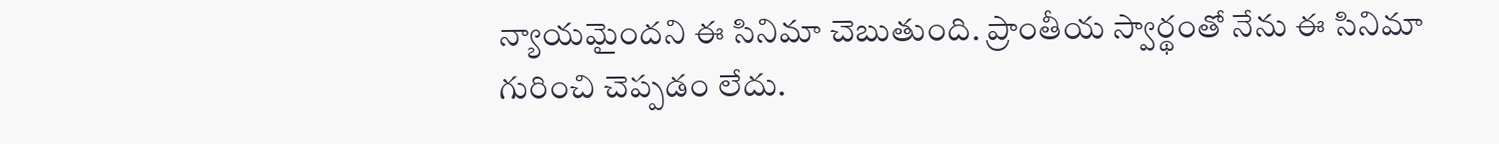న్యాయమైందని ఈ సినిమా చెబుతుంది. ప్రాంతీయ స్వార్థంతో నేను ఈ సినిమా గురించి చెప్పడం లేదు.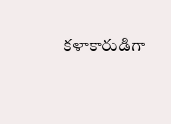కళాకారుడిగా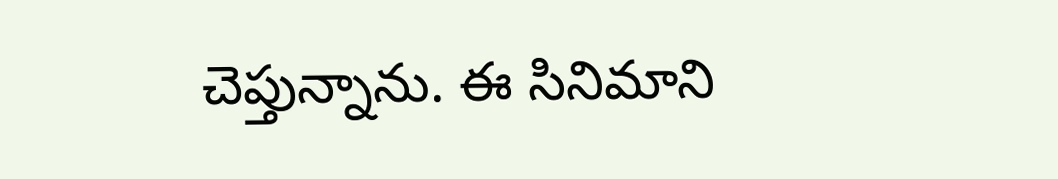చెప్తున్నాను. ఈ సినిమాని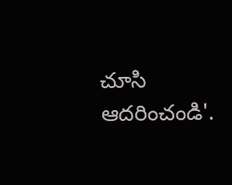చూసి ఆదరించండి'.